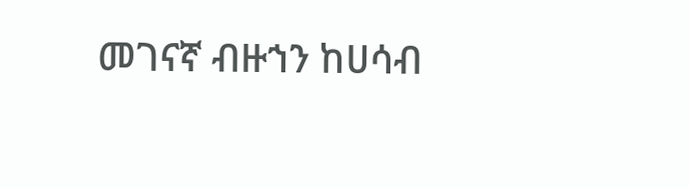መገናኛ ብዙኀን ከሀሳብ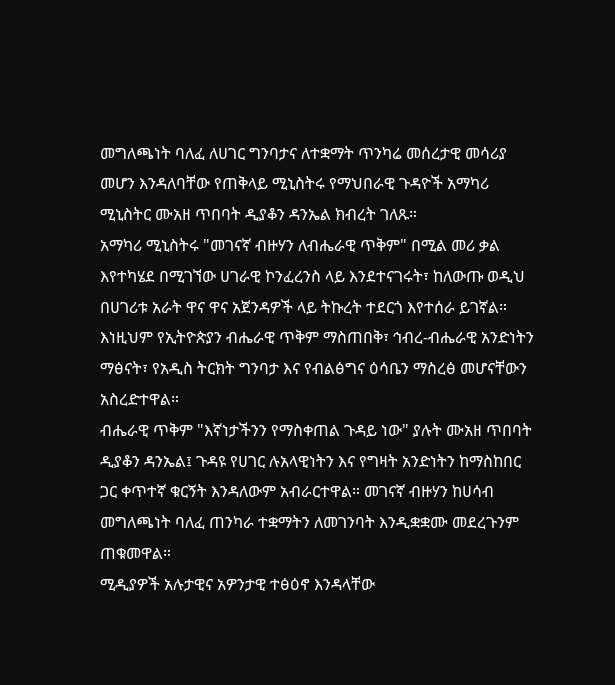መግለጫነት ባለፈ ለሀገር ግንባታና ለተቋማት ጥንካሬ መሰረታዊ መሳሪያ መሆን እንዳለባቸው የጠቅላይ ሚኒስትሩ የማህበራዊ ጉዳዮች አማካሪ ሚኒስትር ሙአዘ ጥበባት ዲያቆን ዳንኤል ክብረት ገለጹ።
አማካሪ ሚኒስትሩ "መገናኛ ብዙሃን ለብሔራዊ ጥቅም" በሚል መሪ ቃል እየተካሄደ በሚገኘው ሀገራዊ ኮንፈረንስ ላይ እንደተናገሩት፣ ከለውጡ ወዲህ በሀገሪቱ አራት ዋና ዋና አጀንዳዎች ላይ ትኩረት ተደርጎ እየተሰራ ይገኛል።
እነዚህም የኢትዮጵያን ብሔራዊ ጥቅም ማስጠበቅ፣ ኅብረ-ብሔራዊ አንድነትን ማፅናት፣ የአዲስ ትርክት ግንባታ እና የብልፅግና ዕሳቤን ማስረፅ መሆናቸውን አስረድተዋል።
ብሔራዊ ጥቅም "እኛነታችንን የማስቀጠል ጉዳይ ነው" ያሉት ሙአዘ ጥበባት ዲያቆን ዳንኤል፤ ጉዳዩ የሀገር ሉአላዊነትን እና የግዛት አንድነትን ከማስከበር ጋር ቀጥተኛ ቁርኝት እንዳለውም አብራርተዋል። መገናኛ ብዙሃን ከሀሳብ መግለጫነት ባለፈ ጠንካራ ተቋማትን ለመገንባት እንዲቋቋሙ መደረጉንም ጠቁመዋል።
ሚዲያዎች አሉታዊና አዎንታዊ ተፅዕኖ እንዳላቸው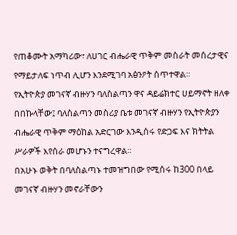የጠቆሙት አማካሪው፣ ለሀገር ብሔራዊ ጥቅም መስራት መሰረታዊና የማይታለፍ ነጥብ ሊሆን እንደሚገባ አፅንዖት ሰጥተዋል።
የኢትዮጵያ መገናኛ ብዙሃን ባለስልጣን ዋና ዳይሬክተር ሀይማኖት ዘለቀ በበኩላቸው፤ ባለስልጣን መስሪያ ቤቱ መገናኛ ብዙሃን የኢትዮጵያን ብሔራዊ ጥቅም ማዕከል አድርገው እንዲሰሩ የድጋፍ እና ክትትል ሥራዎች እየሰራ መሆኑን ተናግረዋል፡፡
በአሁኑ ወቅት በባለስልጣኑ ተመዝግበው የሚሰሩ ከ300 በላይ መገናኛ ብዙሃን መኖራቸውን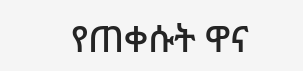የጠቀሱት ዋና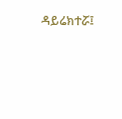ዳይሬክተሯ፤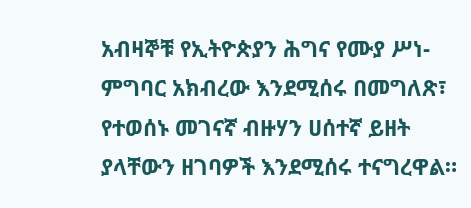አብዛኞቹ የኢትዮጵያን ሕግና የሙያ ሥነ-ምግባር አክብረው እንደሚሰሩ በመግለጽ፣ የተወሰኑ መገናኛ ብዙሃን ሀሰተኛ ይዘት ያላቸውን ዘገባዎች እንደሚሰሩ ተናግረዋል።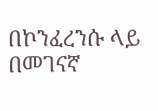በኮንፈረንሱ ላይ በመገናኛ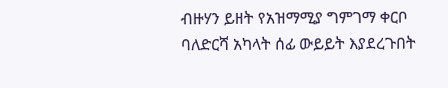ብዙሃን ይዘት የአዝማሚያ ግምገማ ቀርቦ ባለድርሻ አካላት ሰፊ ውይይት እያደረጉበት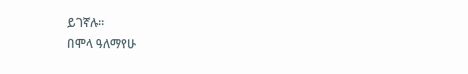ይገኛሉ።
በሞላ ዓለማየሁ